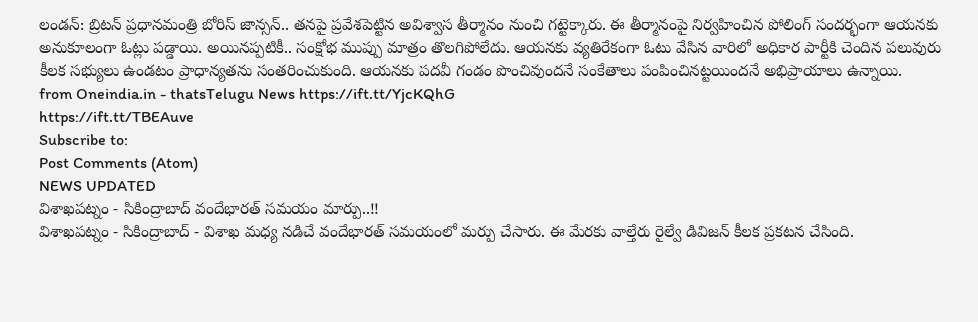లండన్: బ్రిటన్ ప్రధానమంత్రి బోరిస్ జాన్సన్.. తనపై ప్రవేశపెట్టిన అవిశ్వాస తీర్మానం నుంచి గట్టెక్కారు. ఈ తీర్మానంపై నిర్వహించిన పోలింగ్ సందర్భంగా ఆయనకు అనుకూలంగా ఓట్లు పడ్డాయి. అయినప్పటికీ.. సంక్షోభ ముప్పు మాత్రం తొలగిపోలేదు. ఆయనకు వ్యతిరేకంగా ఓటు వేసిన వారిలో అధికార పార్టీకి చెందిన పలువురు కీలక సభ్యులు ఉండటం ప్రాధాన్యతను సంతరించుకుంది. ఆయనకు పదవీ గండం పొంచివుందనే సంకేతాలు పంపించినట్టయిందనే అభిప్రాయాలు ఉన్నాయి.
from Oneindia.in - thatsTelugu News https://ift.tt/YjcKQhG
https://ift.tt/TBEAuve
Subscribe to:
Post Comments (Atom)
NEWS UPDATED
విశాఖపట్నం - సికింద్రాబాద్ వందేభారత్ సమయం మార్పు..!!
విశాఖపట్నం - సికింద్రాబాద్ - విశాఖ మధ్య నడిచే వందేభారత్ సమయంలో మర్పు చేసారు. ఈ మేరకు వాల్తేరు రైల్వే డివిజన్ కీలక ప్రకటన చేసింది.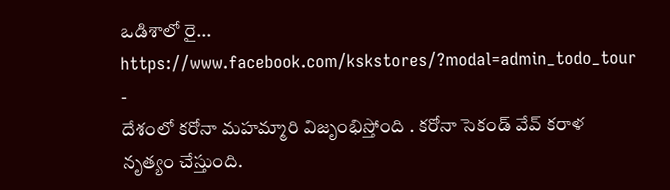ఒడిశాలో రై...
https://www.facebook.com/kskstores/?modal=admin_todo_tour
-
దేశంలో కరోనా మహమ్మారి విజృంభిస్తోంది . కరోనా సెకండ్ వేవ్ కరాళ నృత్యం చేస్తుంది.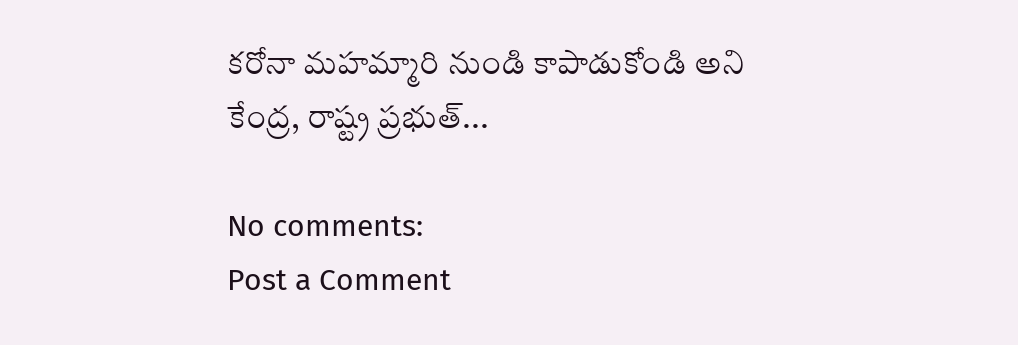కరోనా మహమ్మారి నుండి కాపాడుకోండి అని కేంద్ర, రాష్ట్ర ప్రభుత్...

No comments:
Post a Comment